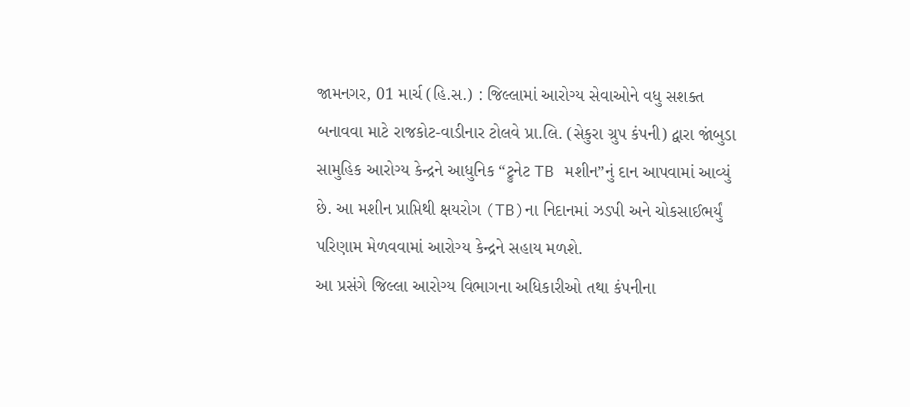જામનગર, 01 માર્ચ (હિ.સ.) : જિલ્લામાં આરોગ્ય સેવાઓને વધુ સશક્ત બનાવવા માટે રાજકોટ-વાડીનાર ટોલવે પ્રા.લિ. (સેકુરા ગ્રુપ કંપની) દ્વારા જાંબુડા સામુહિક આરોગ્ય કેન્દ્રને આધુનિક “ટ્રુનેટ TB મશીન”નું દાન આપવામાં આવ્યું છે. આ મશીન પ્રાપ્તિથી ક્ષયરોગ (TB)ના નિદાનમાં ઝડપી અને ચોકસાઈભર્યું પરિણામ મેળવવામાં આરોગ્ય કેન્દ્રને સહાય મળશે.
આ પ્રસંગે જિલ્લા આરોગ્ય વિભાગના અધિકારીઓ તથા કંપનીના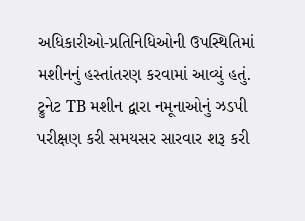અધિકારીઓ-પ્રતિનિધિઓની ઉપસ્થિતિમાં મશીનનું હસ્તાંતરણ કરવામાં આવ્યું હતું. ટ્રુનેટ TB મશીન દ્વારા નમૂનાઓનું ઝડપી પરીક્ષણ કરી સમયસર સારવાર શરૂ કરી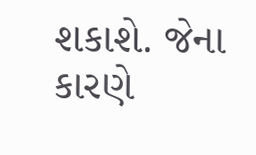શકાશે. જેના કારણે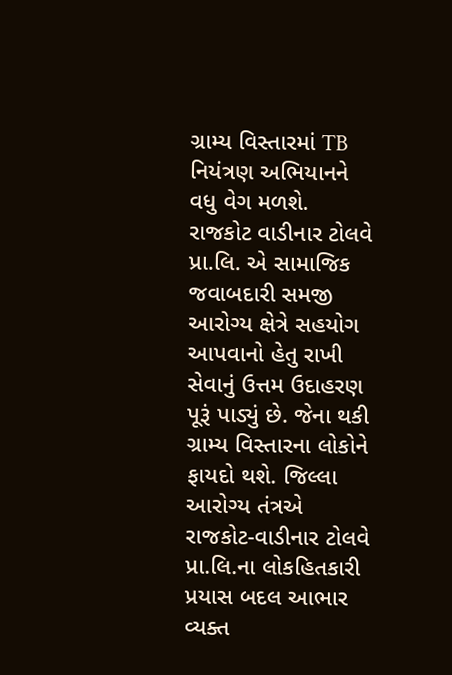ગ્રામ્ય વિસ્તારમાં TB નિયંત્રણ અભિયાનને વધુ વેગ મળશે.
રાજકોટ વાડીનાર ટોલવે પ્રા.લિ. એ સામાજિક જવાબદારી સમજી આરોગ્ય ક્ષેત્રે સહયોગ આપવાનો હેતુ રાખી સેવાનું ઉત્તમ ઉદાહરણ પૂરૂં પાડ્યું છે. જેના થકી ગ્રામ્ય વિસ્તારના લોકોને ફાયદો થશે. જિલ્લા આરોગ્ય તંત્રએ રાજકોટ-વાડીનાર ટોલવે પ્રા.લિ.ના લોકહિતકારી પ્રયાસ બદલ આભાર વ્યક્ત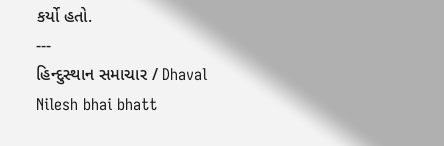કર્યો હતો.
---
હિન્દુસ્થાન સમાચાર / Dhaval Nilesh bhai bhatt